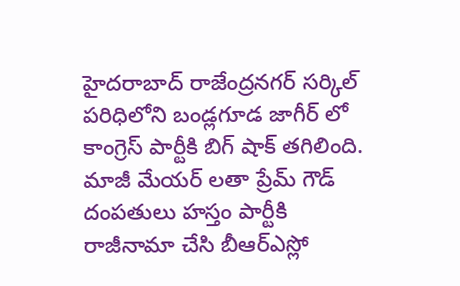హైదరాబాద్ రాజేంద్రనగర్ సర్కిల్ పరిధిలోని బండ్లగూడ జాగీర్ లో కాంగ్రెస్ పార్టీకి బిగ్ షాక్ తగిలింది. మాజీ మేయర్ లతా ప్రేమ్ గౌడ్ దంపతులు హస్తం పార్టీకి రాజీనామా చేసి బీఆర్ఎస్లో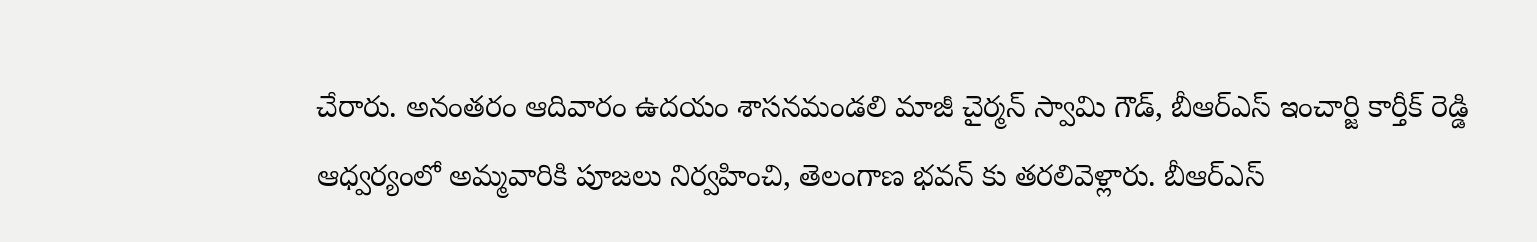చేరారు. అనంతరం ఆదివారం ఉదయం శాసనమండలి మాజీ చైర్మన్ స్వామి గౌడ్, బీఆర్ఎస్ ఇంచార్జి కార్తీక్ రెడ్డి ఆధ్వర్యంలో అమ్మవారికి పూజలు నిర్వహించి, తెలంగాణ భవన్ కు తరలివెళ్లారు. బీఆర్ఎస్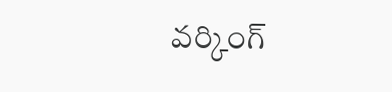వర్కింగ్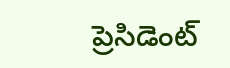ప్రెసిడెంట్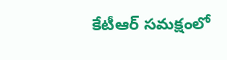కేటీఆర్ సమక్షంలో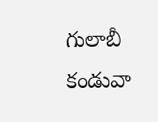గులాబీ కండువా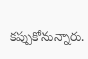కప్పుకోనున్నారు.